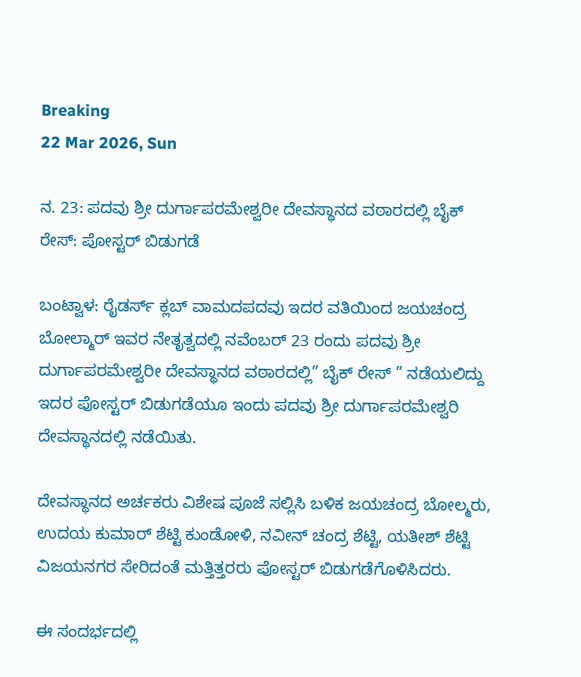Breaking
22 Mar 2026, Sun

ನ. 23: ಪದವು ಶ್ರೀ ದುರ್ಗಾಪರಮೇಶ್ವರೀ ದೇವಸ್ಥಾನದ ವಠಾರದಲ್ಲಿ ಬೈಕ್ ರೇಸ್: ಪೋಸ್ಟರ್ ಬಿಡುಗಡೆ

ಬಂಟ್ವಾಳ: ರೈಡರ್ಸ್ ಕ್ಲಬ್ ವಾಮದಪದವು ಇದರ ವತಿಯಿಂದ ಜಯಚಂದ್ರ ಬೋಲ್ಮಾರ್ ಇವರ ನೇತೃತ್ವದಲ್ಲಿ ನವೆಂಬರ್ 23 ರಂದು ಪದವು ಶ್ರೀ ದುರ್ಗಾಪರಮೇಶ್ವರೀ ದೇವಸ್ಥಾನದ ವಠಾರದಲ್ಲಿ” ಬೈಕ್ ರೇಸ್ ” ನಡೆಯಲಿದ್ದು ಇದರ ಪೋಸ್ಟರ್ ಬಿಡುಗಡೆಯೂ ಇಂದು ಪದವು ಶ್ರೀ ದುರ್ಗಾಪರಮೇಶ್ವರಿ ದೇವಸ್ಥಾನದಲ್ಲಿ ನಡೆಯಿತು.

ದೇವಸ್ಥಾನದ ಅರ್ಚಕರು ವಿಶೇಷ ಪೂಜೆ ಸಲ್ಲಿಸಿ ಬಳಿಕ ಜಯಚಂದ್ರ ಬೋಲ್ಮರು, ಉದಯ ಕುಮಾರ್ ಶೆಟ್ಟಿ ಕುಂಡೋಳಿ, ನವೀನ್ ಚಂದ್ರ ಶೆಟ್ಟಿ, ಯತೀಶ್ ಶೆಟ್ಟಿ ವಿಜಯನಗರ ಸೇರಿದಂತೆ ಮತ್ತಿತ್ತರರು ಪೋಸ್ಟರ್ ಬಿಡುಗಡೆಗೊಳಿಸಿದರು.

ಈ ಸಂದರ್ಭದಲ್ಲಿ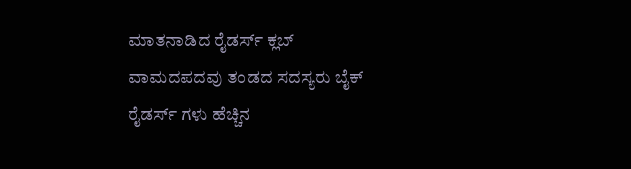ಮಾತನಾಡಿದ ರೈಡರ್ಸ್‌ ಕ್ಲಬ್‌ ವಾಮದಪದವು ತಂಡದ ಸದಸ್ಯರು ಬೈಕ್ ರೈಡರ್ಸ್‌ ಗಳು ಹೆಚ್ಚಿನ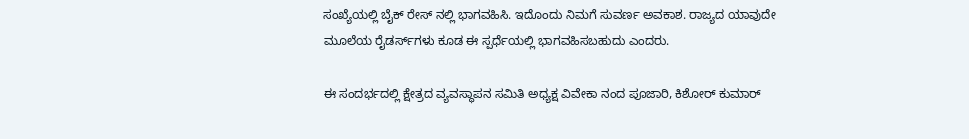ಸಂಖ್ಯೆಯಲ್ಲಿ ಬೈಕ್ ರೇಸ್ ನಲ್ಲಿ ಭಾಗವಹಿಸಿ. ಇದೊಂದು ನಿಮಗೆ ಸುವರ್ಣ ಅವಕಾಶ. ರಾಜ್ಯದ ಯಾವುದೇ ಮೂಲೆಯ ರೈಡರ್ಸ್‌ಗಳು ಕೂಡ ಈ ಸ್ಪರ್ಧೆಯಲ್ಲಿ ಭಾಗವಹಿಸಬಹುದು ಎಂದರು.

ಈ ಸಂದರ್ಭದಲ್ಲಿ ಕ್ಷೇತ್ರದ ವ್ಯವಸ್ಥಾಪನ ಸಮಿತಿ ಅಧ್ಯಕ್ಷ ವಿವೇಕಾ ನಂದ ಪೂಜಾರಿ, ಕಿಶೋರ್ ಕುಮಾರ್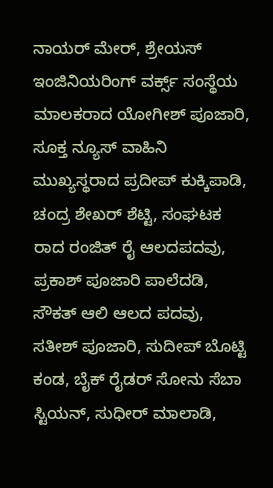ನಾಯರ್ ಮೇರ್, ಶ್ರೇಯಸ್ ಇಂಜಿನಿಯರಿಂಗ್ ವರ್ಕ್ಸ್ ಸಂಸ್ಥೆಯ ಮಾಲಕರಾದ ಯೋಗೀಶ್ ಪೂಜಾರಿ, ಸೂಕ್ತ ನ್ಯೂಸ್ ವಾಹಿನಿ ಮುಖ್ಯಸ್ಥರಾದ ಪ್ರದೀಪ್ ಕುಕ್ಕಿಪಾಡಿ, ಚಂದ್ರ ಶೇಖರ್ ಶೆಟ್ಟಿ, ಸಂಘಟಕ ರಾದ ರಂಜಿತ್ ರೈ ಆಲದಪದವು, ಪ್ರಕಾಶ್ ಪೂಜಾರಿ ಪಾಲೆದಡಿ, ಸೌಕತ್ ಆಲಿ ಆಲದ ಪದವು, ಸತೀಶ್ ಪೂಜಾರಿ, ಸುದೀಪ್ ಬೊಟ್ಟಿ ಕಂಡ, ಬೈಕ್ ರೈಡರ್ ಸೋನು ಸೆಬಾ ಸ್ಟಿಯನ್, ಸುಧೀರ್ ಮಾಲಾಡಿ,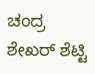ಚಂದ್ರ ಶೇಖರ್ ಶೆಟ್ಟಿ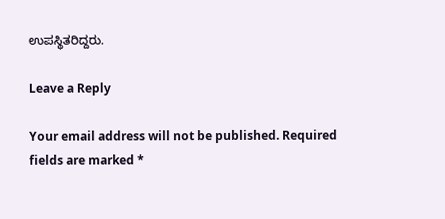ಉಪಸ್ಥಿತರಿದ್ದರು.

Leave a Reply

Your email address will not be published. Required fields are marked *